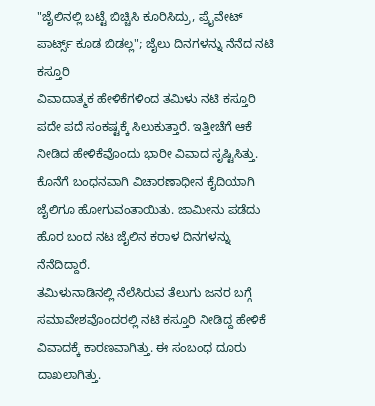"ಜೈಲಿನಲ್ಲಿ ಬಟ್ಟೆ ಬಿಚ್ಚಿಸಿ ಕೂರಿಸಿದ್ರು, ಪ್ರೈವೇಟ್ ಪಾರ್ಟ್ಸ್ ಕೂಡ ಬಿಡಲ್ಲ"; ಜೈಲು ದಿನಗಳನ್ನು ನೆನೆದ ನಟಿ ಕಸ್ತೂರಿ
ವಿವಾದಾತ್ಮಕ ಹೇಳಿಕೆಗಳಿಂದ ತಮಿಳು ನಟಿ ಕಸ್ತೂರಿ ಪದೇ ಪದೆ ಸಂಕಷ್ಟಕ್ಕೆ ಸಿಲುಕುತ್ತಾರೆ. ಇತ್ತೀಚೆಗೆ ಆಕೆ ನೀಡಿದ ಹೇಳಿಕೆವೊಂದು ಭಾರೀ ವಿವಾದ ಸೃಷ್ಟಿಸಿತ್ತು. ಕೊನೆಗೆ ಬಂಧನವಾಗಿ ವಿಚಾರಣಾಧೀನ ಕೈದಿಯಾಗಿ ಜೈಲಿಗೂ ಹೋಗುವಂತಾಯಿತು. ಜಾಮೀನು ಪಡೆದು ಹೊರ ಬಂದ ನಟ ಜೈಲಿನ ಕರಾಳ ದಿನಗಳನ್ನು ನೆನೆದಿದ್ದಾರೆ.
ತಮಿಳುನಾಡಿನಲ್ಲಿ ನೆಲೆಸಿರುವ ತೆಲುಗು ಜನರ ಬಗ್ಗೆ ಸಮಾವೇಶವೊಂದರಲ್ಲಿ ನಟಿ ಕಸ್ತೂರಿ ನೀಡಿದ್ದ ಹೇಳಿಕೆ ವಿವಾದಕ್ಕೆ ಕಾರಣವಾಗಿತ್ತು. ಈ ಸಂಬಂಧ ದೂರು ದಾಖಲಾಗಿತ್ತು.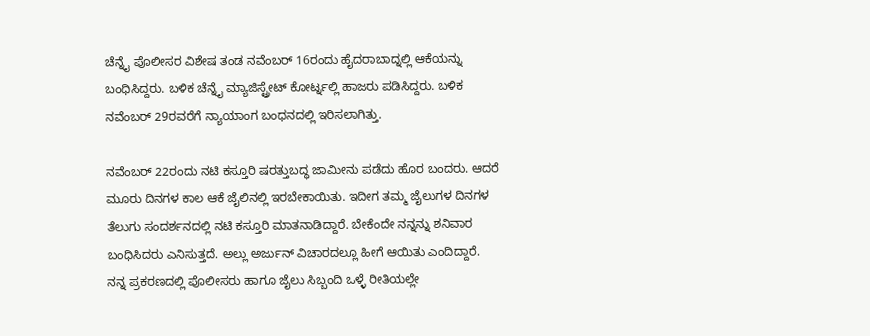ಚೆನ್ನೈ ಪೊಲೀಸರ ವಿಶೇಷ ತಂಡ ನವೆಂಬರ್ 16ರಂದು ಹೈದರಾಬಾದ್ನಲ್ಲಿ ಆಕೆಯನ್ನು ಬಂಧಿಸಿದ್ದರು. ಬಳಿಕ ಚೆನ್ನೈ ಮ್ಯಾಜಿಸ್ಟ್ರೇಟ್ ಕೋರ್ಟ್ನಲ್ಲಿ ಹಾಜರು ಪಡಿಸಿದ್ದರು. ಬಳಿಕ ನವೆಂಬರ್ 29ರವರೆಗೆ ನ್ಯಾಯಾಂಗ ಬಂಧನದಲ್ಲಿ ಇರಿಸಲಾಗಿತ್ತು.

ನವೆಂಬರ್ 22ರಂದು ನಟಿ ಕಸ್ತೂರಿ ಷರತ್ತುಬದ್ಧ ಜಾಮೀನು ಪಡೆದು ಹೊರ ಬಂದರು. ಆದರೆ ಮೂರು ದಿನಗಳ ಕಾಲ ಆಕೆ ಜೈಲಿನಲ್ಲಿ ಇರಬೇಕಾಯಿತು. ಇದೀಗ ತಮ್ಮ ಜೈಲುಗಳ ದಿನಗಳ ತೆಲುಗು ಸಂದರ್ಶನದಲ್ಲಿ ನಟಿ ಕಸ್ತೂರಿ ಮಾತನಾಡಿದ್ದಾರೆ. ಬೇಕೆಂದೇ ನನ್ನನ್ನು ಶನಿವಾರ ಬಂಧಿಸಿದರು ಎನಿಸುತ್ತದೆ. ಅಲ್ಲು ಅರ್ಜುನ್ ವಿಚಾರದಲ್ಲೂ ಹೀಗೆ ಆಯಿತು ಎಂದಿದ್ದಾರೆ.
ನನ್ನ ಪ್ರಕರಣದಲ್ಲಿ ಪೊಲೀಸರು ಹಾಗೂ ಜೈಲು ಸಿಬ್ಬಂದಿ ಒಳ್ಳೆ ರೀತಿಯಲ್ಲೇ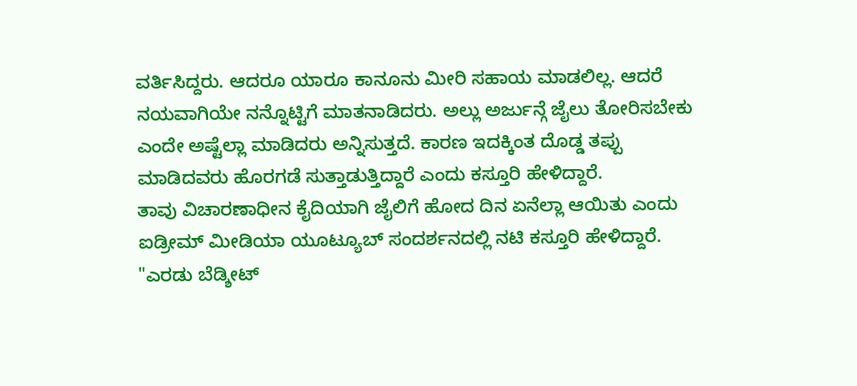ವರ್ತಿಸಿದ್ದರು. ಆದರೂ ಯಾರೂ ಕಾನೂನು ಮೀರಿ ಸಹಾಯ ಮಾಡಲಿಲ್ಲ. ಆದರೆ ನಯವಾಗಿಯೇ ನನ್ನೊಟ್ಟಿಗೆ ಮಾತನಾಡಿದರು. ಅಲ್ಲು ಅರ್ಜುನ್ಗೆ ಜೈಲು ತೋರಿಸಬೇಕು ಎಂದೇ ಅಷ್ಟೆಲ್ಲಾ ಮಾಡಿದರು ಅನ್ನಿಸುತ್ತದೆ. ಕಾರಣ ಇದಕ್ಕಿಂತ ದೊಡ್ಡ ತಪ್ಪು ಮಾಡಿದವರು ಹೊರಗಡೆ ಸುತ್ತಾಡುತ್ತಿದ್ದಾರೆ ಎಂದು ಕಸ್ತೂರಿ ಹೇಳಿದ್ದಾರೆ.
ತಾವು ವಿಚಾರಣಾಧೀನ ಕೈದಿಯಾಗಿ ಜೈಲಿಗೆ ಹೋದ ದಿನ ಏನೆಲ್ಲಾ ಆಯಿತು ಎಂದು ಐಡ್ರೀಮ್ ಮೀಡಿಯಾ ಯೂಟ್ಯೂಬ್ ಸಂದರ್ಶನದಲ್ಲಿ ನಟಿ ಕಸ್ತೂರಿ ಹೇಳಿದ್ದಾರೆ. "ಎರಡು ಬೆಡ್ಶೀಟ್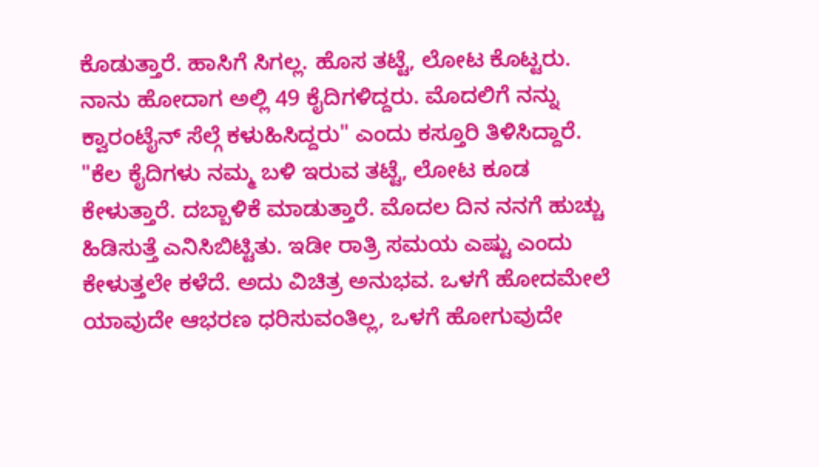ಕೊಡುತ್ತಾರೆ. ಹಾಸಿಗೆ ಸಿಗಲ್ಲ. ಹೊಸ ತಟ್ಟೆ, ಲೋಟ ಕೊಟ್ಟರು. ನಾನು ಹೋದಾಗ ಅಲ್ಲಿ 49 ಕೈದಿಗಳಿದ್ದರು. ಮೊದಲಿಗೆ ನನ್ನು ಕ್ವಾರಂಟೈನ್ ಸೆಲ್ಗೆ ಕಳುಹಿಸಿದ್ದರು" ಎಂದು ಕಸ್ತೂರಿ ತಿಳಿಸಿದ್ದಾರೆ.
"ಕೆಲ ಕೈದಿಗಳು ನಮ್ಮ ಬಳಿ ಇರುವ ತಟ್ಟೆ, ಲೋಟ ಕೂಡ ಕೇಳುತ್ತಾರೆ. ದಬ್ಬಾಳಿಕೆ ಮಾಡುತ್ತಾರೆ. ಮೊದಲ ದಿನ ನನಗೆ ಹುಚ್ಚು ಹಿಡಿಸುತ್ತೆ ಎನಿಸಿಬಿಟ್ಟಿತು. ಇಡೀ ರಾತ್ರಿ ಸಮಯ ಎಷ್ಟು ಎಂದು ಕೇಳುತ್ತಲೇ ಕಳೆದೆ. ಅದು ವಿಚಿತ್ರ ಅನುಭವ. ಒಳಗೆ ಹೋದಮೇಲೆ ಯಾವುದೇ ಆಭರಣ ಧರಿಸುವಂತಿಲ್ಲ, ಒಳಗೆ ಹೋಗುವುದೇ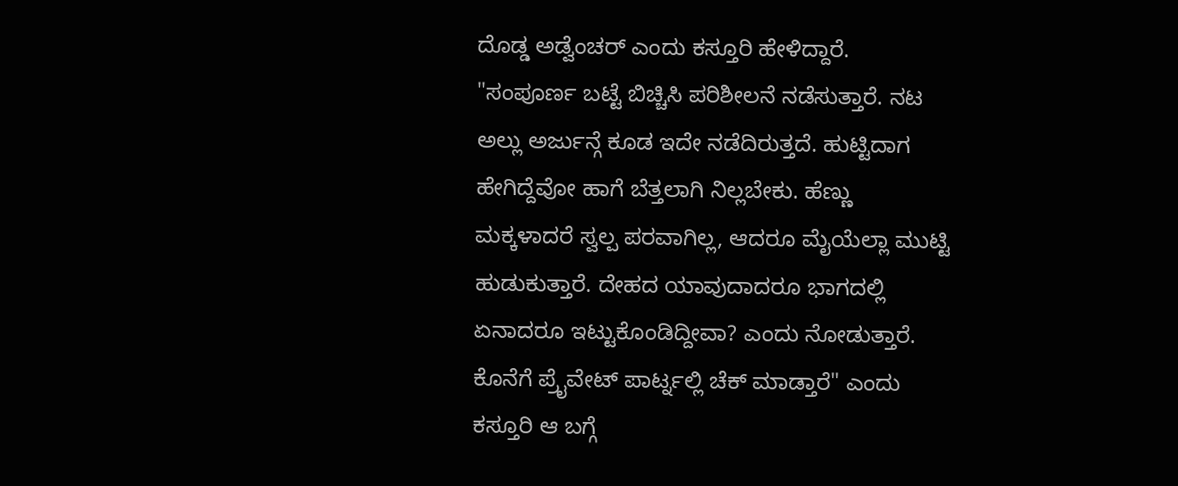ದೊಡ್ಡ ಅಡ್ವೆಂಚರ್ ಎಂದು ಕಸ್ತೂರಿ ಹೇಳಿದ್ದಾರೆ.
"ಸಂಪೂರ್ಣ ಬಟ್ಟೆ ಬಿಚ್ಚಿಸಿ ಪರಿಶೀಲನೆ ನಡೆಸುತ್ತಾರೆ. ನಟ ಅಲ್ಲು ಅರ್ಜುನ್ಗೆ ಕೂಡ ಇದೇ ನಡೆದಿರುತ್ತದೆ. ಹುಟ್ಟಿದಾಗ ಹೇಗಿದ್ದೆವೋ ಹಾಗೆ ಬೆತ್ತಲಾಗಿ ನಿಲ್ಲಬೇಕು. ಹೆಣ್ಣು ಮಕ್ಕಳಾದರೆ ಸ್ವಲ್ಪ ಪರವಾಗಿಲ್ಲ, ಆದರೂ ಮೈಯೆಲ್ಲಾ ಮುಟ್ಟಿ ಹುಡುಕುತ್ತಾರೆ. ದೇಹದ ಯಾವುದಾದರೂ ಭಾಗದಲ್ಲಿ ಏನಾದರೂ ಇಟ್ಟುಕೊಂಡಿದ್ದೀವಾ? ಎಂದು ನೋಡುತ್ತಾರೆ. ಕೊನೆಗೆ ಪ್ರೈವೇಟ್ ಪಾರ್ಟ್ನಲ್ಲಿ ಚೆಕ್ ಮಾಡ್ತಾರೆ" ಎಂದು ಕಸ್ತೂರಿ ಆ ಬಗ್ಗೆ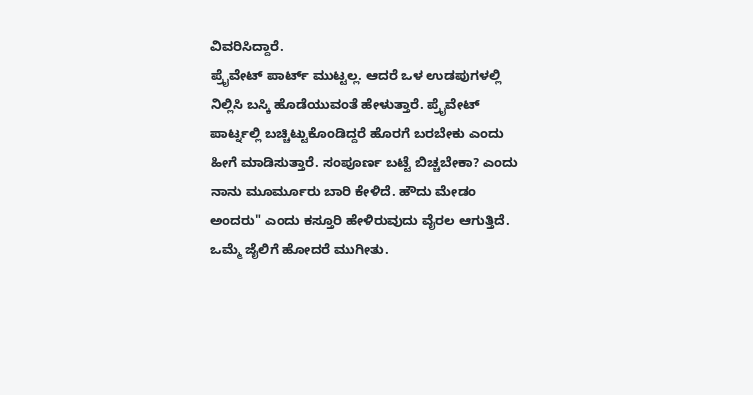ವಿವರಿಸಿದ್ದಾರೆ.
ಪ್ರೈವೇಟ್ ಪಾರ್ಟ್ ಮುಟ್ಟಲ್ಲ. ಆದರೆ ಒಳ ಉಡಪುಗಳಲ್ಲಿ ನಿಲ್ಲಿಸಿ ಬಸ್ಕಿ ಹೊಡೆಯುವಂತೆ ಹೇಳುತ್ತಾರೆ. ಪ್ರೈವೇಟ್ ಪಾರ್ಟ್ನಲ್ಲಿ ಬಚ್ಚಿಟ್ಟುಕೊಂಡಿದ್ದರೆ ಹೊರಗೆ ಬರಬೇಕು ಎಂದು ಹೀಗೆ ಮಾಡಿಸುತ್ತಾರೆ. ಸಂಪೂರ್ಣ ಬಟ್ಟೆ ಬಿಚ್ಚಬೇಕಾ? ಎಂದು ನಾನು ಮೂರ್ಮೂರು ಬಾರಿ ಕೇಳಿದೆ. ಹೌದು ಮೇಡಂ ಅಂದರು" ಎಂದು ಕಸ್ತೂರಿ ಹೇಳಿರುವುದು ವೈರಲ ಆಗುತ್ತಿದೆ.
ಒಮ್ಮೆ ಜೈಲಿಗೆ ಹೋದರೆ ಮುಗೀತು.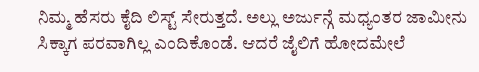ನಿಮ್ಮ ಹೆಸರು ಕೈದಿ ಲಿಸ್ಟ್ ಸೇರುತ್ತದೆ. ಅಲ್ಲು ಅರ್ಜುನ್ಗೆ ಮಧ್ಯಂತರ ಜಾಮೀನು ಸಿಕ್ಕಾಗ ಪರವಾಗಿಲ್ಲ ಎಂದಿಕೊಂಡೆ. ಆದರೆ ಜೈಲಿಗೆ ಹೋದಮೇಲೆ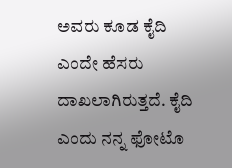ಅವರು ಕೂಡ ಕೈದಿ ಎಂದೇ ಹೆಸರು ದಾಖಲಾಗಿರುತ್ತದೆ. ಕೈದಿ ಎಂದು ನನ್ನ ಫೋಟೊ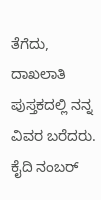ತೆಗೆದು, ದಾಖಲಾತಿ ಪುಸ್ತಕದಲ್ಲಿ ನನ್ನ ವಿವರ ಬರೆದರು. ಕೈದಿ ನಂಬರ್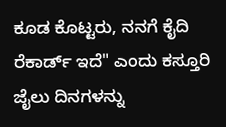ಕೂಡ ಕೊಟ್ಟರು, ನನಗೆ ಕೈದಿ ರೆಕಾರ್ಡ್ ಇದೆ" ಎಂದು ಕಸ್ತೂರಿ ಜೈಲು ದಿನಗಳನ್ನು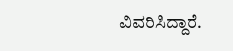ವಿವರಿಸಿದ್ದಾರೆ.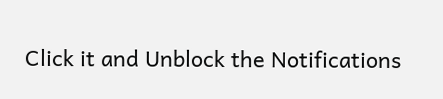Click it and Unblock the Notifications